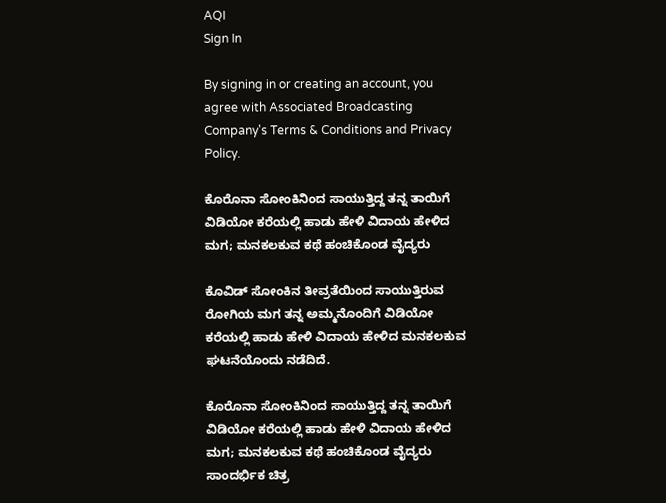AQI
Sign In

By signing in or creating an account, you agree with Associated Broadcasting Company's Terms & Conditions and Privacy Policy.

ಕೊರೊನಾ ಸೋಂಕಿನಿಂದ ಸಾಯುತ್ತಿದ್ದ ತನ್ನ ತಾಯಿಗೆ ವಿಡಿಯೋ ಕರೆಯಲ್ಲಿ ಹಾಡು ಹೇಳಿ ವಿದಾಯ ಹೇಳಿದ ಮಗ; ಮನಕಲಕುವ ಕಥೆ ಹಂಚಿಕೊಂಡ ವೈದ್ಯರು

ಕೊವಿಡ್ ಸೋಂಕಿನ ತೀವ್ರತೆಯಿಂದ ಸಾಯುತ್ತಿರುವ ರೋಗಿಯ ಮಗ ತನ್ನ ಅಮ್ಮನೊಂದಿಗೆ ವಿಡಿಯೋ ಕರೆಯಲ್ಲಿ ಹಾಡು ಹೇಳಿ ವಿದಾಯ ಹೇಳಿದ ಮನಕಲಕುವ ಘಟನೆಯೊಂದು ನಡೆದಿದೆ.

ಕೊರೊನಾ ಸೋಂಕಿನಿಂದ ಸಾಯುತ್ತಿದ್ದ ತನ್ನ ತಾಯಿಗೆ ವಿಡಿಯೋ ಕರೆಯಲ್ಲಿ ಹಾಡು ಹೇಳಿ ವಿದಾಯ ಹೇಳಿದ ಮಗ; ಮನಕಲಕುವ ಕಥೆ ಹಂಚಿಕೊಂಡ ವೈದ್ಯರು
ಸಾಂದರ್ಭಿಕ ಚಿತ್ರ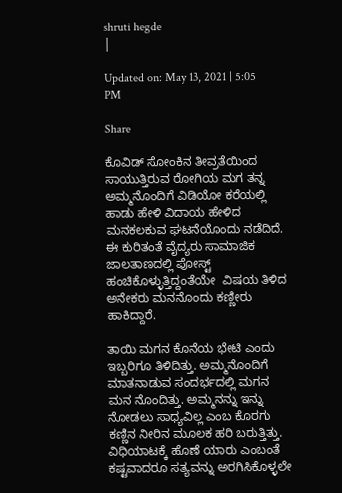shruti hegde
|

Updated on: May 13, 2021 | 5:05 PM

Share

ಕೊವಿಡ್ ಸೋಂಕಿನ ತೀವ್ರತೆಯಿಂದ ಸಾಯುತ್ತಿರುವ ರೋಗಿಯ ಮಗ ತನ್ನ ಅಮ್ಮನೊಂದಿಗೆ ವಿಡಿಯೋ ಕರೆಯಲ್ಲಿ ಹಾಡು ಹೇಳಿ ವಿದಾಯ ಹೇಳಿದ ಮನಕಲಕುವ ಘಟನೆಯೊಂದು ನಡೆದಿದೆ. ಈ ಕುರಿತಂತೆ ವೈದ್ಯರು ಸಾಮಾಜಿಕ ಜಾಲತಾಣದಲ್ಲಿ ಪೋಸ್ಟ್ ಹಂಚಿಕೊಳ್ಳುತ್ತಿದ್ದಂತೆಯೇ  ವಿಷಯ ತಿಳಿದ ಅನೇಕರು ಮನನೊಂದು ಕಣ್ಣೀರು ಹಾಕಿದ್ದಾರೆ.

ತಾಯಿ ಮಗನ ಕೊನೆಯ ಭೇಟಿ ಎಂದು ಇಬ್ಬರಿಗೂ ತಿಳಿದಿತ್ತು. ಅಮ್ಮನೊಂದಿಗೆ ಮಾತನಾಡುವ ಸಂದರ್ಭದಲ್ಲಿ ಮಗನ ಮನ ನೊಂದಿತ್ತು. ಅಮ್ಮನನ್ನು ಇನ್ನು ನೋಡಲು ಸಾಧ್ಯವಿಲ್ಲ ಎಂಬ ಕೊರಗು ಕಣ್ಣಿನ ನೀರಿನ ಮೂಲಕ ಹರಿ ಬರುತ್ತಿತ್ತು. ವಿಧಿಯಾಟಕ್ಕೆ ಹೊಣೆ ಯಾರು ಎಂಬಂತೆ ಕಷ್ಟವಾದರೂ ಸತ್ಯವನ್ನು ಅರಗಿಸಿಕೊಳ್ಳಲೇ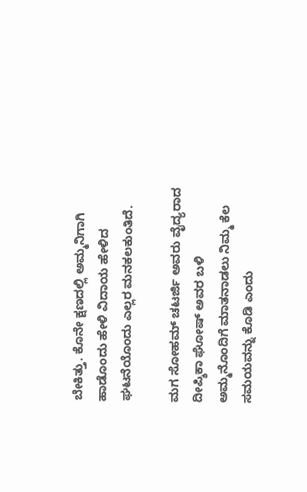ಬೇಕಿತ್ತು. ಕೊನೇ ಕ್ಷಣದಲ್ಲಿ ಅಮ್ಮನಿಗಾಗಿ ಹಾಡೊಂದು ಹೇಳಿ ವಿದಾಯ ಹೇಳಿದ ಘಟನೆಯೊಂದು ಎಲ್ಲರ ಮನಕಲಕುಂತಿದೆ.

ಮಗ ಸೋಹಮ್ ಚಟರ್ಜಿ ಅವರು ವೈದ್ಯರಾದ ದೀಪ್ಶಿಕಾ ಘೋಷ್ ಅವರ ಬಳಿ ಅಮ್ಮನೊಂದಿಗೆ ಮಾತನಾಡಲು ನಿಮ್ಮ ಕೆಲ ಸಮಯವನ್ನು ಕೊಡಿ ಎಂದು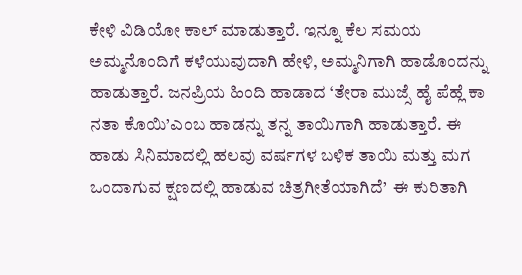ಕೇಳಿ ವಿಡಿಯೋ ಕಾಲ್ ಮಾಡುತ್ತಾರೆ. ಇನ್ನೂ ಕೆಲ ಸಮಯ ಅಮ್ಮನೊಂದಿಗೆ ಕಳೆಯುವುದಾಗಿ ಹೇಳಿ, ಅಮ್ಮನಿಗಾಗಿ ಹಾಡೊಂದನ್ನು ಹಾಡುತ್ತಾರೆ. ಜನಪ್ರಿಯ ಹಿಂದಿ ಹಾಡಾದ ‘ತೇರಾ ಮುಜ್ಸೆ ಹೈ ಪೆಹ್ಲೆ ಕಾ ನತಾ ಕೊಯಿ’ಎಂಬ ಹಾಡನ್ನು ತನ್ನ ತಾಯಿಗಾಗಿ ಹಾಡುತ್ತಾರೆ. ಈ ಹಾಡು ಸಿನಿಮಾದಲ್ಲಿ ಹಲವು ವರ್ಷಗಳ ಬಳಿಕ ತಾಯಿ ಮತ್ತು ಮಗ ಒಂದಾಗುವ ಕ್ಷಣದಲ್ಲಿ ಹಾಡುವ ಚಿತ್ರಗೀತೆಯಾಗಿದೆ’  ಈ ಕುರಿತಾಗಿ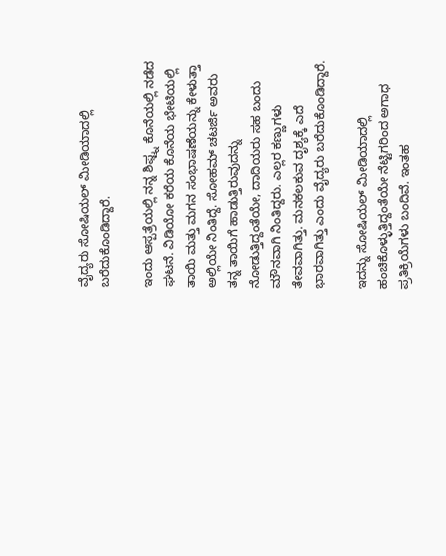ವೈದ್ಯರು ಸೋಷಿಯಲ್ ಮೀಡಿಯಾದಲ್ಲಿ ಬರೆದುಕೊಂಡಿದ್ದಾರೆ.

ಇಂದು ಆಸ್ಪತ್ರೆಯಲ್ಲಿ ನನ್ನ ಶಿಫ್ಟ್ನ ಕೊನೆಯಲ್ಲಿ ನಡೆದ ಘಟನೆ. ವಿಡಿಯೋ ಕರೆಯ ಕೊನೆಯ ಭೇಟಿಯಲ್ಲಿ ತಾಯಿ ಮತ್ತು ಮಗನ ಸಂಭಾಷಣೆಯನ್ನು ಕೇಳುತ್ತಾ ಅಲ್ಲಿಯೇ ನಿಂತಿದ್ದೆ. ಸೋಹಮ್ ಚಟರ್ಜಿ ಅವರು ತನ್ನ ತಾಯಿಗೆ ಹಾಡುತ್ತಿರುವುದನ್ನು ನೋಡುತ್ತಿದ್ದಂತೆಯೇ, ದಾದಿಯರು ಸಹ ಬಂದು ಮೌನವಾಗಿ ನಿಂತಿದ್ದರು. ಎಲ್ಲರ ಕಣ್ಣುಗಳು ತೇವವಾಗಿತ್ತು. ಮನಕಲಕುವ ದೃಶ್ಯಕ್ಕೆ ಎದೆ ಭಾರವಾಗಿತ್ತು ಎಂದು ವೈದ್ಯರು ಬರೆದುಕೊಂಡಿದ್ದಾರೆ.

ಇದನ್ನು ಸೋಷಿಯಲ್ ಮೀಡಿಯಾದಲ್ಲಿ ಹಂಚಿಕೊಳ್ಳುತ್ತಿದ್ದಂತೆಯೇ ನೆಟ್ಟಿಗರಿಂದ ಅಗಾಧ ಪ್ರತಿಕ್ರಿಯೆಗಳು ಬಂದಿವೆ. ಇಂತಹ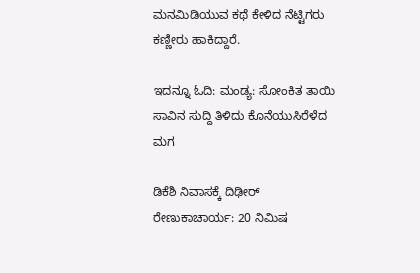ಮನಮಿಡಿಯುವ ಕಥೆ ಕೇಳಿದ ನೆಟ್ಟಿಗರು ಕಣ್ಣೀರು ಹಾಕಿದ್ದಾರೆ.

ಇದನ್ನೂ ಓದಿ: ಮಂಡ್ಯ: ಸೋಂಕಿತ ತಾಯಿ ಸಾವಿನ ಸುದ್ದಿ ತಿಳಿದು ಕೊನೆಯುಸಿರೆಳೆದ ಮಗ

ಡಿಕೆಶಿ ನಿವಾಸಕ್ಕೆ ದಿಢೀರ್ ರೇಣುಕಾಚಾರ್ಯ: 20 ನಿಮಿಷ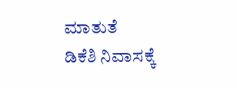ಮಾತುತೆ
ಡಿಕೆಶಿ ನಿವಾಸಕ್ಕೆ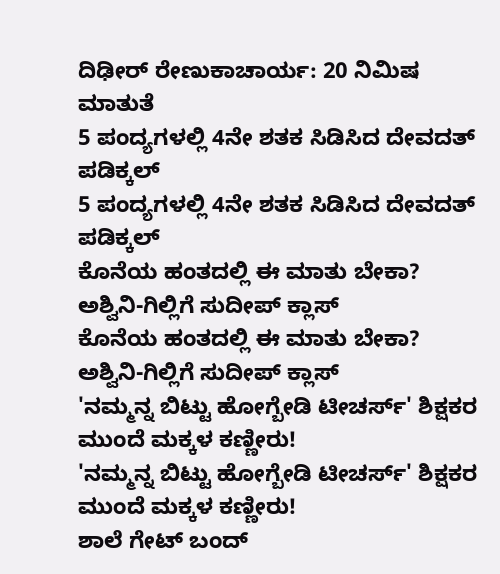ದಿಢೀರ್ ರೇಣುಕಾಚಾರ್ಯ: 20 ನಿಮಿಷ ಮಾತುತೆ
5 ಪಂದ್ಯಗಳಲ್ಲಿ 4ನೇ ಶತಕ ಸಿಡಿಸಿದ ದೇವದತ್ ಪಡಿಕ್ಕಲ್
5 ಪಂದ್ಯಗಳಲ್ಲಿ 4ನೇ ಶತಕ ಸಿಡಿಸಿದ ದೇವದತ್ ಪಡಿಕ್ಕಲ್
ಕೊನೆಯ ಹಂತದಲ್ಲಿ ಈ ಮಾತು ಬೇಕಾ? ಅಶ್ವಿನಿ-ಗಿಲ್ಲಿಗೆ ಸುದೀಪ್ ಕ್ಲಾಸ್
ಕೊನೆಯ ಹಂತದಲ್ಲಿ ಈ ಮಾತು ಬೇಕಾ? ಅಶ್ವಿನಿ-ಗಿಲ್ಲಿಗೆ ಸುದೀಪ್ ಕ್ಲಾಸ್
'ನಮ್ಮನ್ನ ಬಿಟ್ಟು ಹೋಗ್ಬೇಡಿ ಟೀಚರ್ಸ್' ಶಿಕ್ಷಕರ ಮುಂದೆ ಮಕ್ಕಳ ಕಣ್ಣೀರು!
'ನಮ್ಮನ್ನ ಬಿಟ್ಟು ಹೋಗ್ಬೇಡಿ ಟೀಚರ್ಸ್' ಶಿಕ್ಷಕರ ಮುಂದೆ ಮಕ್ಕಳ ಕಣ್ಣೀರು!
ಶಾಲೆ ಗೇಟ್ ಬಂದ್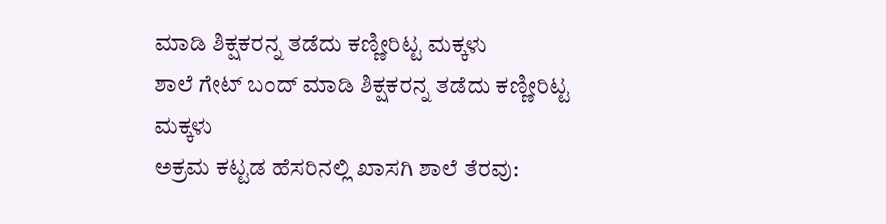ಮಾಡಿ ಶಿಕ್ಷಕರನ್ನ ತಡೆದು ಕಣ್ಣೀರಿಟ್ಟ ಮಕ್ಕಳು
ಶಾಲೆ ಗೇಟ್ ಬಂದ್ ಮಾಡಿ ಶಿಕ್ಷಕರನ್ನ ತಡೆದು ಕಣ್ಣೀರಿಟ್ಟ ಮಕ್ಕಳು
ಅಕ್ರಮ‌ ಕಟ್ಟಡ ಹೆಸರಿನಲ್ಲಿ ಖಾಸಗಿ ಶಾಲೆ ತೆರವು: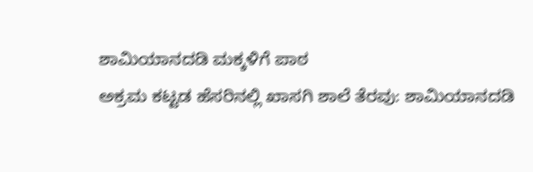ಶಾಮಿಯಾನದಡಿ ಮಕ್ಕಳಿಗೆ ಪಾಠ
ಅಕ್ರಮ‌ ಕಟ್ಟಡ ಹೆಸರಿನಲ್ಲಿ ಖಾಸಗಿ ಶಾಲೆ ತೆರವು: ಶಾಮಿಯಾನದಡಿ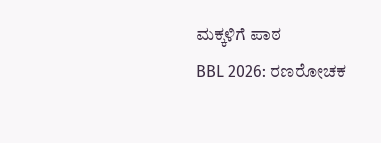ಮಕ್ಕಳಿಗೆ ಪಾಠ
BBL 2026: ರಣರೋಚಕ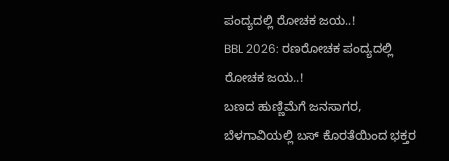ಪಂದ್ಯದಲ್ಲಿ ರೋಚಕ ಜಯ..!
BBL 2026: ರಣರೋಚಕ ಪಂದ್ಯದಲ್ಲಿ ರೋಚಕ ಜಯ..!
ಬಣದ ಹುಣ್ಣಿಮೆಗೆ ಜನಸಾಗರ, ಬೆಳಗಾವಿಯಲ್ಲಿ ಬಸ್ ಕೊರತೆಯಿಂದ ಭಕ್ತರ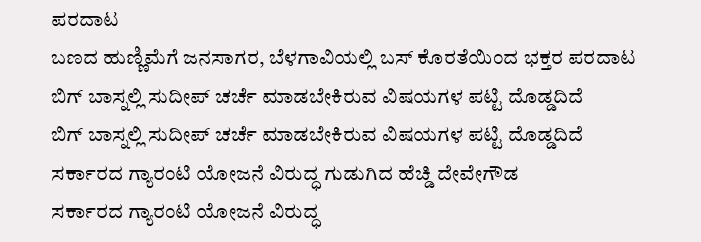ಪರದಾಟ
ಬಣದ ಹುಣ್ಣಿಮೆಗೆ ಜನಸಾಗರ, ಬೆಳಗಾವಿಯಲ್ಲಿ ಬಸ್ ಕೊರತೆಯಿಂದ ಭಕ್ತರ ಪರದಾಟ
ಬಿಗ್ ಬಾಸ್ನಲ್ಲಿ ಸುದೀಪ್ ಚರ್ಚೆ ಮಾಡಬೇಕಿರುವ ವಿಷಯಗಳ ಪಟ್ಟಿ ದೊಡ್ಡದಿದೆ
ಬಿಗ್ ಬಾಸ್ನಲ್ಲಿ ಸುದೀಪ್ ಚರ್ಚೆ ಮಾಡಬೇಕಿರುವ ವಿಷಯಗಳ ಪಟ್ಟಿ ದೊಡ್ಡದಿದೆ
ಸರ್ಕಾರದ ಗ್ಯಾರಂಟಿ ಯೋಜನೆ ವಿರುದ್ಧ ಗುಡುಗಿದ ಹೆಚ್ಡಿ ದೇವೇಗೌಡ
ಸರ್ಕಾರದ ಗ್ಯಾರಂಟಿ ಯೋಜನೆ ವಿರುದ್ಧ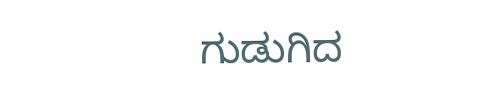ಗುಡುಗಿದ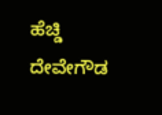ಹೆಚ್ಡಿ ದೇವೇಗೌಡ